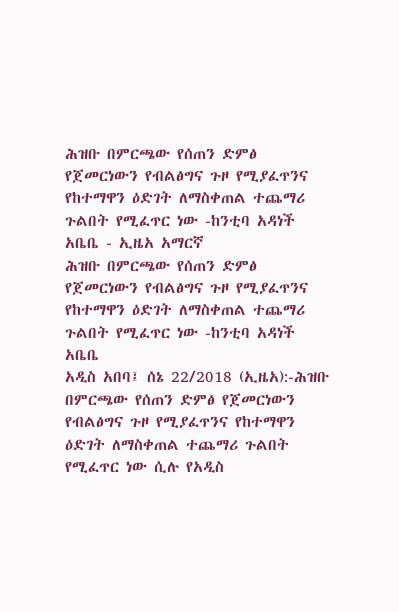ሕዝቡ በምርጫው የሰጠን ድምፅ የጀመርነውን የብልፅግና ጉዞ የሚያፈጥንና የከተማዋን ዕድገት ለማስቀጠል ተጨማሪ ጉልበት የሚፈጥር ነው -ከንቲባ አዳነች አቤቤ - ኢዜአ አማርኛ
ሕዝቡ በምርጫው የሰጠን ድምፅ የጀመርነውን የብልፅግና ጉዞ የሚያፈጥንና የከተማዋን ዕድገት ለማስቀጠል ተጨማሪ ጉልበት የሚፈጥር ነው -ከንቲባ አዳነች አቤቤ
አዲስ አበባ፤ ሰኔ 22/2018 (ኢዜአ):-ሕዝቡ በምርጫው የሰጠን ድምፅ የጀመርነውን የብልፅግና ጉዞ የሚያፈጥንና የከተማዋን ዕድገት ለማስቀጠል ተጨማሪ ጉልበት የሚፈጥር ነው ሲሉ የአዲስ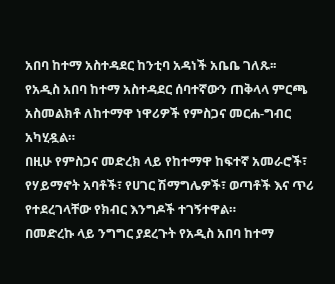አበባ ከተማ አስተዳደር ከንቲባ አዳነች አቤቤ ገለጹ፡፡
የአዲስ አበባ ከተማ አስተዳደር ሰባተኛውን ጠቅላላ ምርጫ አስመልክቶ ለከተማዋ ነዋሪዎች የምስጋና መርሐ-ግብር አካሂዷል።
በዚሁ የምስጋና መድረክ ላይ የከተማዋ ከፍተኛ አመራሮች፣ የሃይማኖት አባቶች፣ የሀገር ሽማግሌዎች፣ ወጣቶች እና ጥሪ የተደረገላቸው የክብር እንግዶች ተገኝተዋል።
በመድረኩ ላይ ንግግር ያደረጉት የአዲስ አበባ ከተማ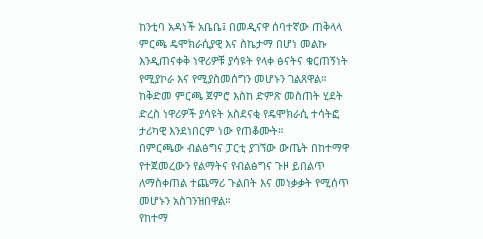ከንቲባ አዳነች አቤቤ፤ በመዲናዋ ሰባተኛው ጠቅላላ ምርጫ ዴሞክራሲያዊ እና ስኬታማ በሆነ መልኩ እንዲጠናቀቅ ነዋሪዎቹ ያሳዩት የላቀ ፅናትና ቁርጠኝነት የሚያኮራ እና የሚያስመሰግን መሆኑን ገልጸዋል።
ከቅድመ ምርጫ ጀምሮ እስከ ድምጽ መስጠት ሂደት ድረስ ነዋሪዎች ያሳዩት አስደናቂ የዴሞክራሲ ተሳትፎ ታሪካዊ እንደነበርም ነው የጠቆሙት።
በምርጫው ብልፅግና ፓርቲ ያገኘው ውጤት በከተማዋ የተጀመረውን የልማትና የብልፅግና ጉዞ ይበልጥ ለማስቀጠል ተጨማሪ ጉልበት እና መነቃቃት የሚሰጥ መሆኑን አስገንዝበዋል።
የከተማ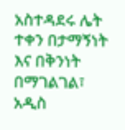አስተዳደሩ ሌት ተቀን በታማኝነት እና በቅንነት በማገልገል፣ አዲስ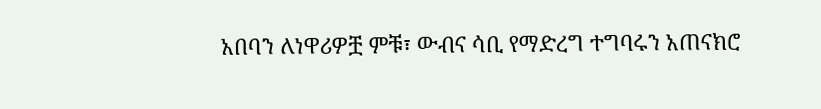አበባን ለነዋሪዎቿ ምቹ፣ ውብና ሳቢ የማድረግ ተግባሩን አጠናክሮ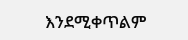እንደሚቀጥልም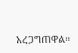አረጋግጠዋል።